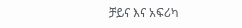ቻይና እና አፍሪካ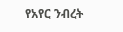የአየር ንብረት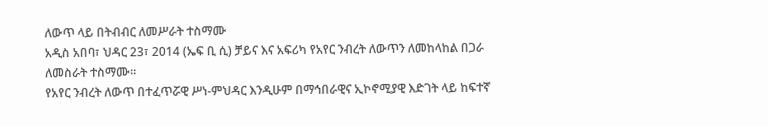ለውጥ ላይ በትብብር ለመሥራት ተስማሙ
አዲስ አበባ፣ ህዳር 23፣ 2014 (ኤፍ ቢ ሲ) ቻይና እና አፍሪካ የአየር ንብረት ለውጥን ለመከላከል በጋራ ለመስራት ተስማሙ።
የአየር ንብረት ለውጥ በተፈጥሯዊ ሥነ-ምህዳር እንዲሁም በማኅበራዊና ኢኮኖሚያዊ እድገት ላይ ከፍተኛ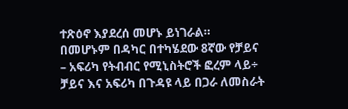ተጽዕኖ እያደረሰ መሆኑ ይነገራል።
በመሆኑም በዳካር በተካሄደው 8ኛው የቻይና – አፍሪካ የትብብር የሚኒስትሮች ፎረም ላይ÷ ቻይና እና አፍሪካ በጉዳዩ ላይ በጋራ ለመስራት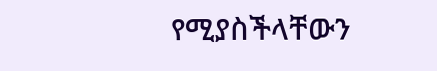የሚያስችላቸውን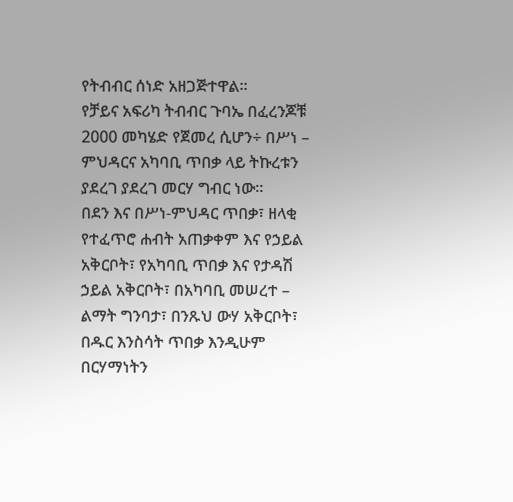የትብብር ሰነድ አዘጋጅተዋል፡፡
የቻይና አፍሪካ ትብብር ጉባኤ በፈረንጆቹ 2000 መካሄድ የጀመረ ሲሆን÷ በሥነ – ምህዳርና አካባቢ ጥበቃ ላይ ትኩረቱን ያደረገ ያደረገ መርሃ ግብር ነው፡፡
በደን እና በሥነ-ምህዳር ጥበቃ፣ ዘላቂ የተፈጥሮ ሐብት አጠቃቀም እና የኃይል አቅርቦት፣ የአካባቢ ጥበቃ እና የታዳሽ ኃይል አቅርቦት፣ በአካባቢ መሠረተ – ልማት ግንባታ፣ በንጹህ ውሃ አቅርቦት፣ በዱር እንስሳት ጥበቃ እንዲሁም በርሃማነትን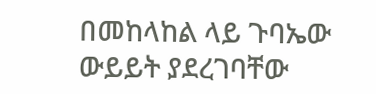በመከላከል ላይ ጉባኤው ውይይት ያደረገባቸው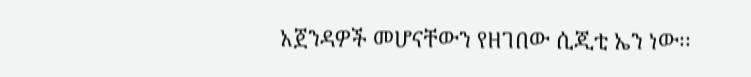አጀንዳዎች መሆናቸውን የዘገበው ሲጂቲ ኤን ነው፡፡